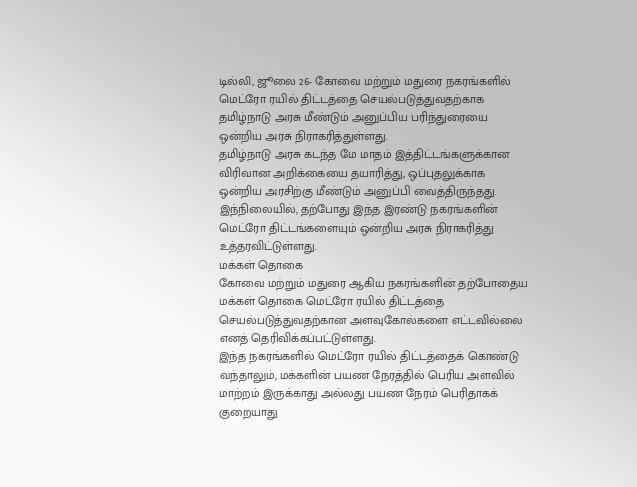டில்லி, ஜூலை 26- கோவை மற்றும் மதுரை நகரங்களில் மெட்ரோ ரயில் திட்டத்தை செயல்படுத்துவதற்காக தமிழ்நாடு அரசு மீண்டும் அனுப்பிய பரிந்துரையை ஒன்றிய அரசு நிராகரித்துள்ளது.
தமிழ்நாடு அரசு கடந்த மே மாதம் இத்திட்டங்களுக்கான விரிவான அறிக்கையை தயாரித்து, ஒப்புதலுக்காக ஒன்றிய அரசிற்கு மீண்டும் அனுப்பி வைத்திருந்தது. இந்நிலையில், தற்போது இந்த இரண்டு நகரங்களின் மெட்ரோ திட்டங்களையும் ஒன்றிய அரசு நிராகரித்து உத்தரவிட்டுள்ளது.
மக்கள் தொகை
கோவை மற்றும் மதுரை ஆகிய நகரங்களின் தற்போதைய மக்கள் தொகை மெட்ரோ ரயில் திட்டத்தை செயல்படுத்துவதற்கான அளவுகோல்களை எட்டவில்லை எனத் தெரிவிக்கப்பட்டுள்ளது.
இந்த நகரங்களில் மெட்ரோ ரயில் திட்டத்தைக் கொண்டு வந்தாலும், மக்களின் பயண நேரத்தில் பெரிய அளவில் மாற்றம் இருக்காது அல்லது பயண நேரம் பெரிதாகக் குறையாது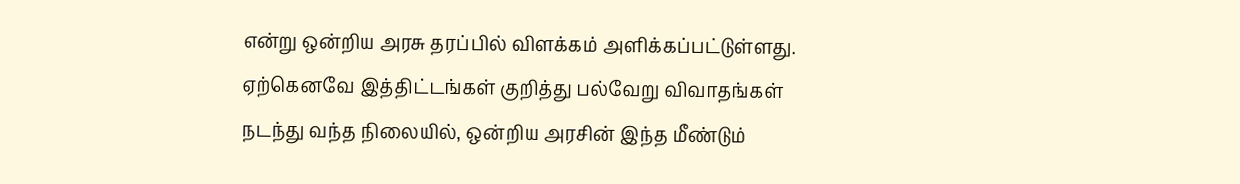என்று ஒன்றிய அரசு தரப்பில் விளக்கம் அளிக்கப்பட்டுள்ளது.
ஏற்கெனவே இத்திட்டங்கள் குறித்து பல்வேறு விவாதங்கள் நடந்து வந்த நிலையில், ஒன்றிய அரசின் இந்த மீண்டும்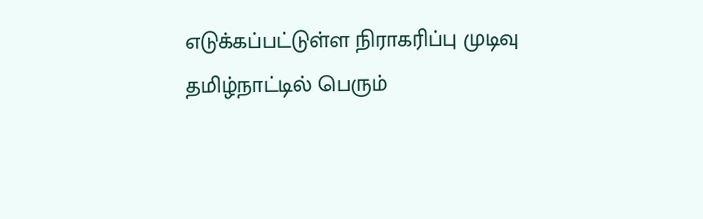எடுக்கப்பட்டுள்ள நிராகரிப்பு முடிவு தமிழ்நாட்டில் பெரும்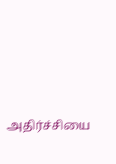அதிர்ச்சியை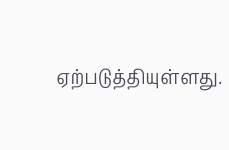ஏற்படுத்தியுள்ளது.